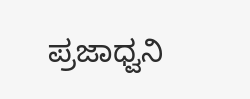ಪ್ರಜಾಧ್ವನಿ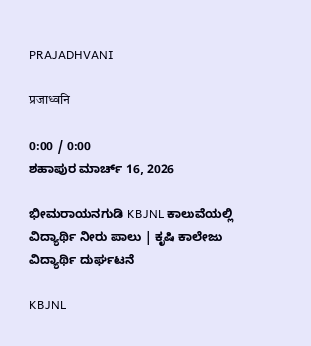PRAJADHVANI

प्रजाध्वनि

0:00 / 0:00
ಶಹಾಪುರ ಮಾರ್ಚ್ 16, 2026

ಭೀಮರಾಯನಗುಡಿ KBJNL ಕಾಲುವೆಯಲ್ಲಿ ವಿದ್ಯಾರ್ಥಿ ನೀರು ಪಾಲು | ಕೃಷಿ ಕಾಲೇಜು ವಿದ್ಯಾರ್ಥಿ ದುರ್ಘಟನೆ

KBJNL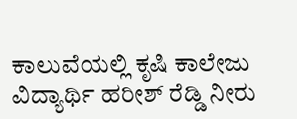ಕಾಲುವೆಯಲ್ಲಿ ಕೃಷಿ ಕಾಲೇಜು ವಿದ್ಯಾರ್ಥಿ ಹರೀಶ್ ರೆಡ್ಡಿ ನೀರು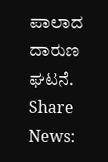ಪಾಲಾದ ದಾರುಣ ಘಟನೆ.
Share News: